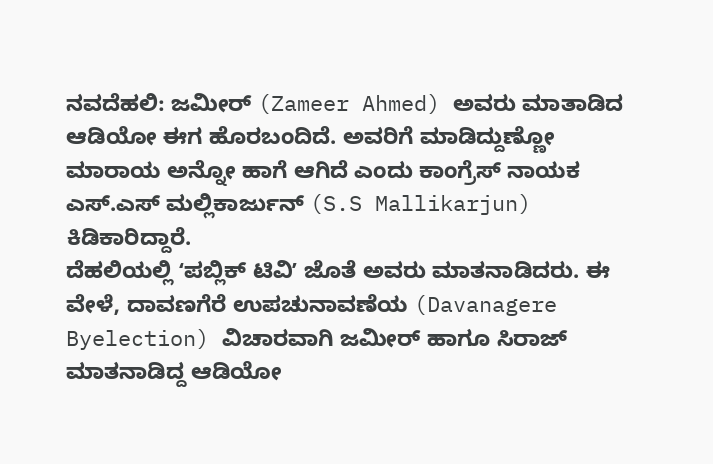ನವದೆಹಲಿ: ಜಮೀರ್ (Zameer Ahmed) ಅವರು ಮಾತಾಡಿದ ಆಡಿಯೋ ಈಗ ಹೊರಬಂದಿದೆ. ಅವರಿಗೆ ಮಾಡಿದ್ದುಣ್ಣೋ ಮಾರಾಯ ಅನ್ನೋ ಹಾಗೆ ಆಗಿದೆ ಎಂದು ಕಾಂಗ್ರೆಸ್ ನಾಯಕ ಎಸ್.ಎಸ್ ಮಲ್ಲಿಕಾರ್ಜುನ್ (S.S Mallikarjun) ಕಿಡಿಕಾರಿದ್ದಾರೆ.
ದೆಹಲಿಯಲ್ಲಿ ʻಪಬ್ಲಿಕ್ ಟಿವಿʼ ಜೊತೆ ಅವರು ಮಾತನಾಡಿದರು. ಈ ವೇಳೆ, ದಾವಣಗೆರೆ ಉಪಚುನಾವಣೆಯ (Davanagere Byelection) ವಿಚಾರವಾಗಿ ಜಮೀರ್ ಹಾಗೂ ಸಿರಾಜ್ ಮಾತನಾಡಿದ್ದ ಆಡಿಯೋ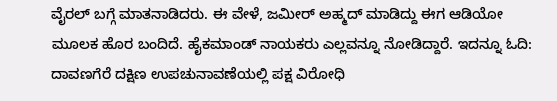ವೈರಲ್ ಬಗ್ಗೆ ಮಾತನಾಡಿದರು. ಈ ವೇಳೆ, ಜಮೀರ್ ಅಹ್ಮದ್ ಮಾಡಿದ್ದು ಈಗ ಆಡಿಯೋ ಮೂಲಕ ಹೊರ ಬಂದಿದೆ. ಹೈಕಮಾಂಡ್ ನಾಯಕರು ಎಲ್ಲವನ್ನೂ ನೋಡಿದ್ದಾರೆ. ಇದನ್ನೂ ಓದಿ: ದಾವಣಗೆರೆ ದಕ್ಷಿಣ ಉಪಚುನಾವಣೆಯಲ್ಲಿ ಪಕ್ಷ ವಿರೋಧಿ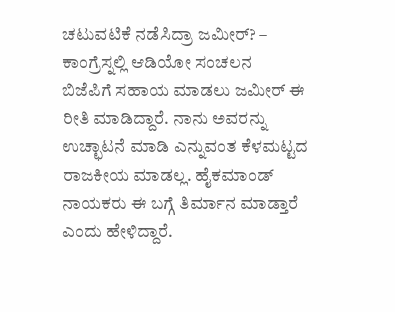ಚಟುವಟಿಕೆ ನಡೆಸಿದ್ರಾ ಜಮೀರ್? – ಕಾಂಗ್ರೆಸ್ನಲ್ಲಿ ಆಡಿಯೋ ಸಂಚಲನ
ಬಿಜೆಪಿಗೆ ಸಹಾಯ ಮಾಡಲು ಜಮೀರ್ ಈ ರೀತಿ ಮಾಡಿದ್ದಾರೆ. ನಾನು ಅವರನ್ನು ಉಚ್ಛಾಟನೆ ಮಾಡಿ ಎನ್ನುವಂತ ಕೆಳಮಟ್ಟದ ರಾಜಕೀಯ ಮಾಡಲ್ಲ. ಹೈಕಮಾಂಡ್ ನಾಯಕರು ಈ ಬಗ್ಗೆ ತಿರ್ಮಾನ ಮಾಡ್ತಾರೆ ಎಂದು ಹೇಳಿದ್ದಾರೆ.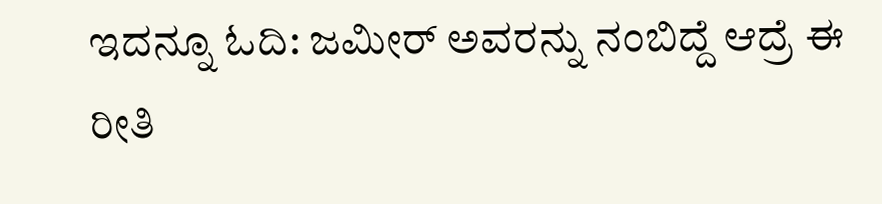ಇದನ್ನೂ ಓದಿ: ಜಮೀರ್ ಅವರನ್ನು ನಂಬಿದ್ದೆ ಆದ್ರೆ ಈ ರೀತಿ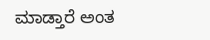ಮಾಡ್ತಾರೆ ಅಂತ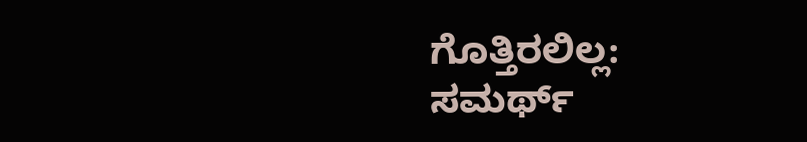ಗೊತ್ತಿರಲಿಲ್ಲ: ಸಮರ್ಥ್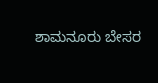ಶಾಮನೂರು ಬೇಸರ